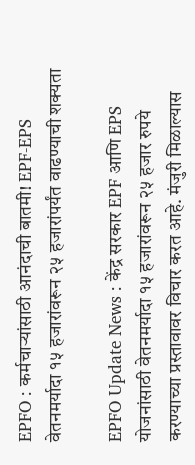EPFO : कर्मचाऱ्यांसाठी आनंदाची बातमी! EPF-EPS वेतनमर्यादा १५ हजारांवरून २५ हजारांपर्यंत वाढण्याची शक्यता

EPFO Update News : केंद्र सरकार EPF आणि EPS योजनांसाठी वेतनमर्यादा १५ हजारांवरून २५ हजार रुपये करण्याच्या प्रस्तावावर विचार करत आहे. मंजुरी मिळाल्यास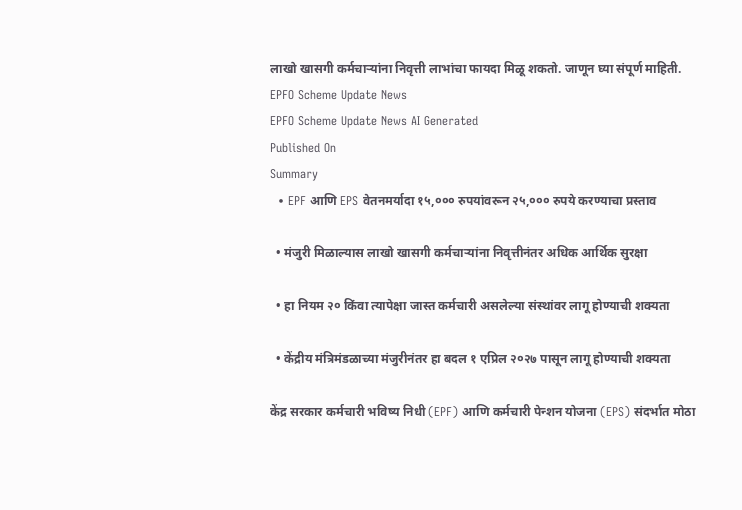लाखो खासगी कर्मचाऱ्यांना निवृत्ती लाभांचा फायदा मिळू शकतो. जाणून घ्या संपूर्ण माहिती.
EPFO Scheme Update News
EPFO Scheme Update News AI Generated
Published On
Summary
  • EPF आणि EPS वेतनमर्यादा १५,००० रुपयांवरून २५,००० रुपये करण्याचा प्रस्ताव

  • मंजुरी मिळाल्यास लाखो खासगी कर्मचाऱ्यांना निवृत्तीनंतर अधिक आर्थिक सुरक्षा

  • हा नियम २० किंवा त्यापेक्षा जास्त कर्मचारी असलेल्या संस्थांवर लागू होण्याची शक्यता

  • केंद्रीय मंत्रिमंडळाच्या मंजुरीनंतर हा बदल १ एप्रिल २०२७ पासून लागू होण्याची शक्यता

केंद्र सरकार कर्मचारी भविष्य निधी (EPF) आणि कर्मचारी पेन्शन योजना (EPS) संदर्भात मोठा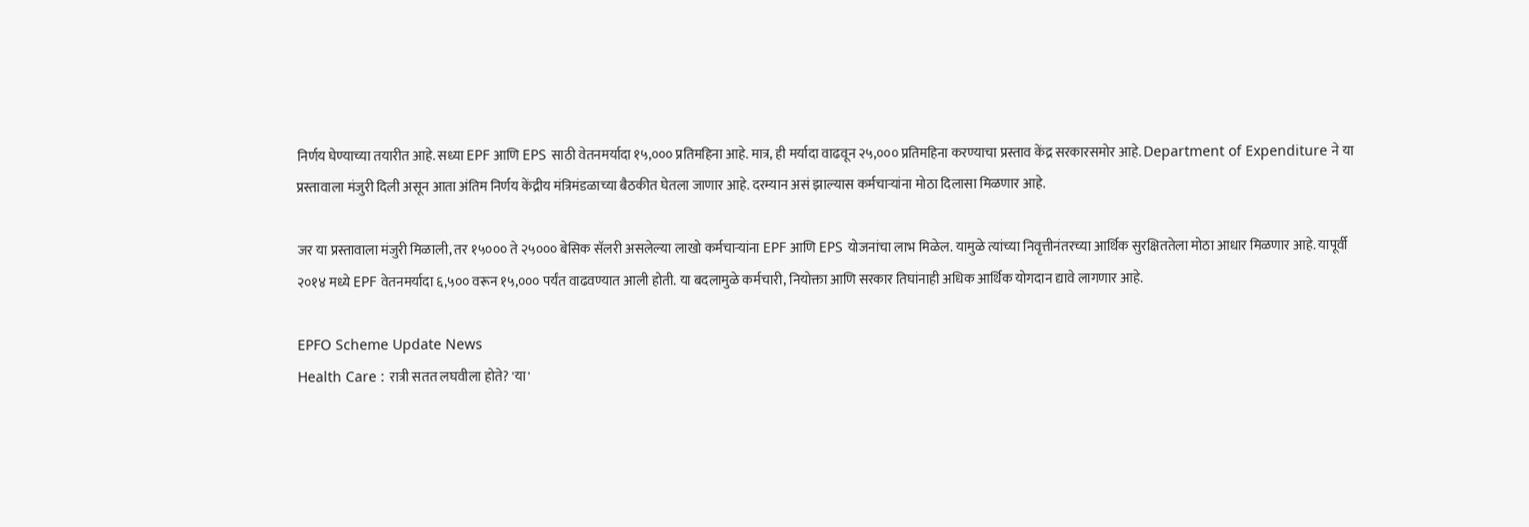निर्णय घेण्याच्या तयारीत आहे. सध्या EPF आणि EPS साठी वेतनमर्यादा १५,००० प्रतिमहिना आहे. मात्र, ही मर्यादा वाढवून २५,००० प्रतिमहिना करण्याचा प्रस्ताव केंद्र सरकारसमोर आहे. Department of Expenditure ने या प्रस्तावाला मंजुरी दिली असून आता अंतिम निर्णय केंद्रीय मंत्रिमंडळाच्या बैठकीत घेतला जाणार आहे. दरम्यान असं झाल्यास कर्मचाऱ्यांना मोठा दिलासा मिळणार आहे.

जर या प्रस्तावाला मंजुरी मिळाली, तर १५००० ते २५००० बेसिक सॅलरी असलेल्या लाखो कर्मचाऱ्यांना EPF आणि EPS योजनांचा लाभ मिळेल. यामुळे त्यांच्या निवृत्तीनंतरच्या आर्थिक सुरक्षिततेला मोठा आधार मिळणार आहे. यापूर्वी २०१४ मध्ये EPF वेतनमर्यादा ६,५०० वरून १५,००० पर्यंत वाढवण्यात आली होती. या बदलामुळे कर्मचारी, नियोक्ता आणि सरकार तिघांनाही अधिक आर्थिक योगदान द्यावे लागणार आहे.

EPFO Scheme Update News
Health Care : रात्री सतत लघवीला होते? 'या'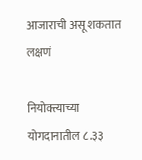आजाराची असू शकतात लक्षणं

नियोक्त्याच्या योगदानातील ८.३३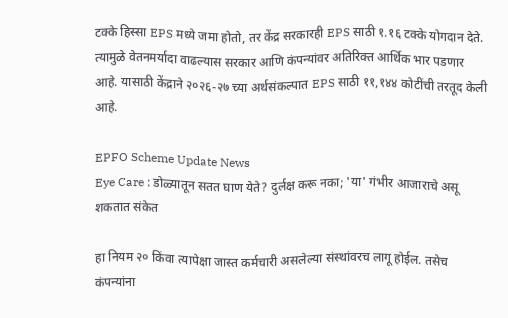टक्के हिस्सा EPS मध्ये जमा होतो, तर केंद्र सरकारही EPS साठी १.१६ टक्के योगदान देते. त्यामुळे वेतनमर्यादा वाढल्यास सरकार आणि कंपन्यांवर अतिरिक्त आर्थिक भार पडणार आहे. यासाठी केंद्राने २०२६-२७ च्या अर्थसंकल्पात EPS साठी ११,१४४ कोटींची तरतूद केली आहे.

EPFO Scheme Update News
Eye Care : डोळ्यातून सतत घाण येते? दुर्लक्ष करू नका; 'या' गंभीर आजाराचे असू शकतात संकेत

हा नियम २० किंवा त्यापेक्षा जास्त कर्मचारी असलेल्या संस्थांवरच लागू होईल. तसेच कंपन्यांना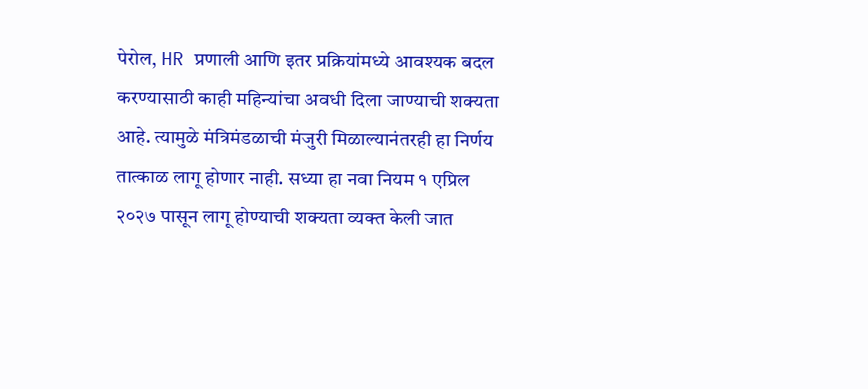पेरोल, HR प्रणाली आणि इतर प्रक्रियांमध्ये आवश्यक बदल करण्यासाठी काही महिन्यांचा अवधी दिला जाण्याची शक्यता आहे. त्यामुळे मंत्रिमंडळाची मंजुरी मिळाल्यानंतरही हा निर्णय तात्काळ लागू होणार नाही. सध्या हा नवा नियम १ एप्रिल २०२७ पासून लागू होण्याची शक्यता व्यक्त केली जात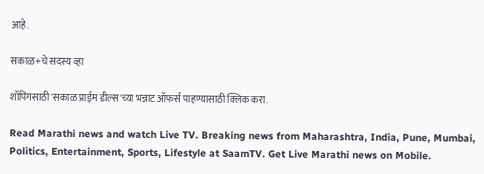आहे.

सकाळ+चे सदस्य व्हा

शॉपिंगसाठी 'सकाळ प्राईम डील्स'च्या भन्नाट ऑफर्स पाहण्यासाठी क्लिक करा.

Read Marathi news and watch Live TV. Breaking news from Maharashtra, India, Pune, Mumbai, Politics, Entertainment, Sports, Lifestyle at SaamTV. Get Live Marathi news on Mobile.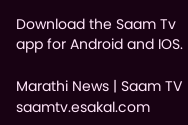Download the Saam Tv app for Android and IOS.

Marathi News | Saam TV
saamtv.esakal.com